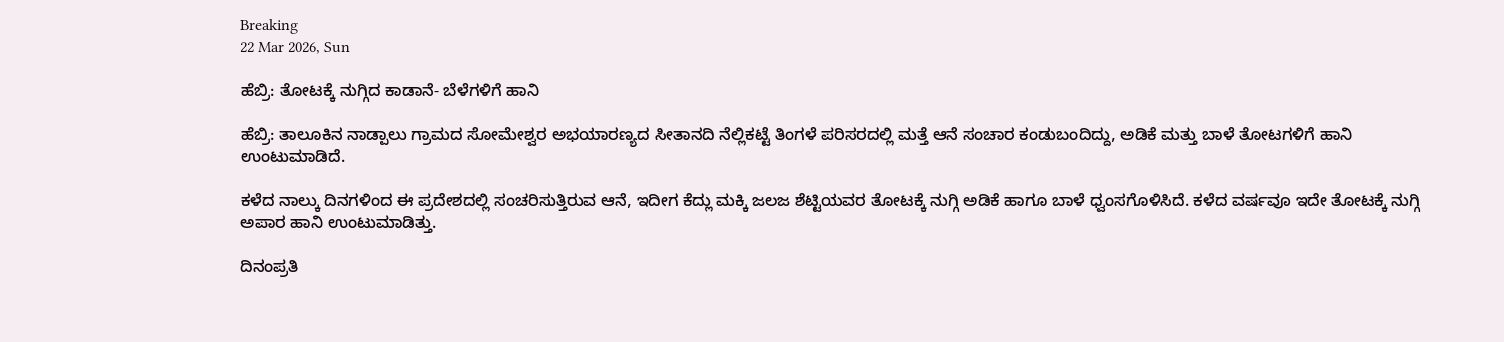Breaking
22 Mar 2026, Sun

ಹೆಬ್ರಿ: ತೋಟಕ್ಕೆ ನುಗ್ಗಿದ ಕಾಡಾನೆ- ಬೆಳೆಗಳಿಗೆ ಹಾನಿ

ಹೆಬ್ರಿ: ತಾಲೂಕಿನ ನಾಡ್ಪಾಲು ಗ್ರಾಮದ ಸೋಮೇಶ್ವರ ಅಭಯಾರಣ್ಯದ ಸೀತಾನದಿ ನೆಲ್ಲಿಕಟ್ಟೆ ತಿಂಗಳೆ ಪರಿಸರದಲ್ಲಿ ಮತ್ತೆ ಆನೆ ಸಂಚಾರ ಕಂಡುಬಂದಿದ್ದು, ಅಡಿಕೆ ಮತ್ತು ಬಾಳೆ ತೋಟಗಳಿಗೆ ಹಾನಿ ಉಂಟುಮಾಡಿದೆ.

ಕಳೆದ ನಾಲ್ಕು ದಿನಗಳಿಂದ ಈ ಪ್ರದೇಶದಲ್ಲಿ ಸಂಚರಿಸುತ್ತಿರುವ ಆನೆ, ಇದೀಗ ಕೆದ್ಲು ಮಕ್ಕಿ ಜಲಜ ಶೆಟ್ಟಿಯವರ ತೋಟಕ್ಕೆ ನುಗ್ಗಿ ಅಡಿಕೆ ಹಾಗೂ ಬಾಳೆ ಧ್ವಂಸಗೊಳಿಸಿದೆ. ಕಳೆದ ವರ್ಷವೂ ಇದೇ ತೋಟಕ್ಕೆ ನುಗ್ಗಿ ಅಪಾರ ಹಾನಿ ಉಂಟುಮಾಡಿತ್ತು.

ದಿನಂಪ್ರತಿ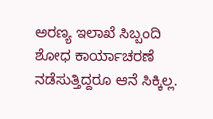ಅರಣ್ಯ ಇಲಾಖೆ ಸಿಬ್ಬಂದಿ ಶೋಧ ಕಾರ್ಯಾಚರಣೆ ನಡೆಸುತ್ತಿದ್ದರೂ ಆನೆ ಸಿಕ್ಕಿಲ್ಲ.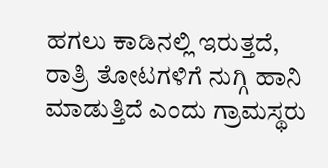ಹಗಲು ಕಾಡಿನಲ್ಲಿ ಇರುತ್ತದೆ, ರಾತ್ರಿ ತೋಟಗಳಿಗೆ ನುಗ್ಗಿ ಹಾನಿ ಮಾಡುತ್ತಿದೆ ಎಂದು ಗ್ರಾಮಸ್ಥರು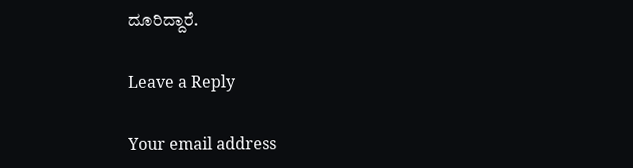ದೂರಿದ್ದಾರೆ.

Leave a Reply

Your email address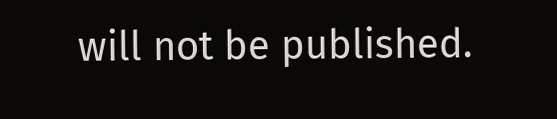will not be published.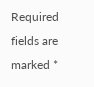Required fields are marked *